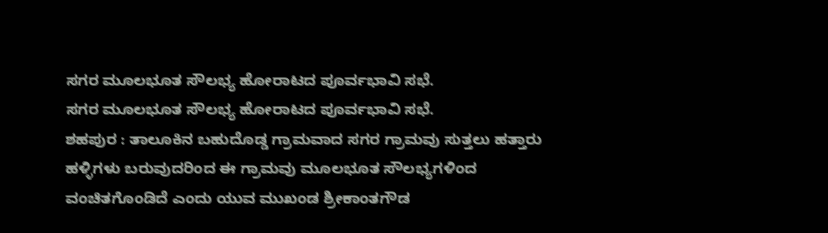ಸಗರ ಮೂಲಭೂತ ಸೌಲಭ್ಯ ಹೋರಾಟದ ಪೂರ್ವಭಾವಿ ಸಭೆ.
ಸಗರ ಮೂಲಭೂತ ಸೌಲಭ್ಯ ಹೋರಾಟದ ಪೂರ್ವಭಾವಿ ಸಭೆ.
ಶಹಪುರ : ತಾಲೂಕಿನ ಬಹುದೊಡ್ಡ ಗ್ರಾಮವಾದ ಸಗರ ಗ್ರಾಮವು ಸುತ್ತಲು ಹತ್ತಾರು ಹಳ್ಳಿಗಳು ಬರುವುದರಿಂದ ಈ ಗ್ರಾಮವು ಮೂಲಭೂತ ಸೌಲಭ್ಯಗಳಿಂದ ವಂಚಿತಗೊಂಡಿದೆ ಎಂದು ಯುವ ಮುಖಂಡ ಶ್ರೀಕಾಂತಗೌಡ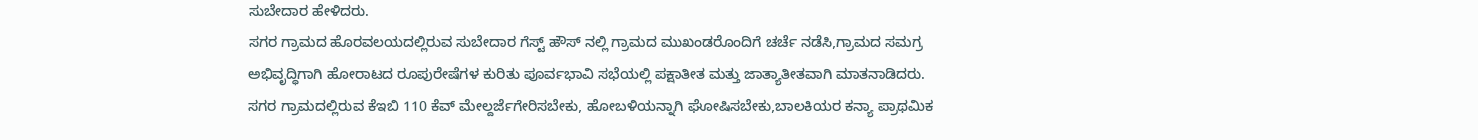ಸುಬೇದಾರ ಹೇಳಿದರು.
ಸಗರ ಗ್ರಾಮದ ಹೊರವಲಯದಲ್ಲಿರುವ ಸುಬೇದಾರ ಗೆಸ್ಟ್ ಹೌಸ್ ನಲ್ಲಿ ಗ್ರಾಮದ ಮುಖಂಡರೊಂದಿಗೆ ಚರ್ಚೆ ನಡೆಸಿ,ಗ್ರಾಮದ ಸಮಗ್ರ ಅಭಿವೃದ್ಧಿಗಾಗಿ ಹೋರಾಟದ ರೂಪುರೇಷೆಗಳ ಕುರಿತು ಪೂರ್ವಭಾವಿ ಸಭೆಯಲ್ಲಿ ಪಕ್ಷಾತೀತ ಮತ್ತು ಜಾತ್ಯಾತೀತವಾಗಿ ಮಾತನಾಡಿದರು.
ಸಗರ ಗ್ರಾಮದಲ್ಲಿರುವ ಕೆಇಬಿ 110 ಕೆವ್ ಮೇಲ್ದರ್ಜೆಗೇರಿಸಬೇಕು, ಹೋಬಳಿಯನ್ನಾಗಿ ಘೋಷಿಸಬೇಕು,ಬಾಲಕಿಯರ ಕನ್ಯಾ ಪ್ರಾಥಮಿಕ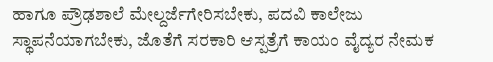ಹಾಗೂ ಪ್ರೌಢಶಾಲೆ ಮೇಲ್ದರ್ಜೆಗೇರಿಸಬೇಕು, ಪದವಿ ಕಾಲೇಜು ಸ್ಥಾಪನೆಯಾಗಬೇಕು, ಜೊತೆಗೆ ಸರಕಾರಿ ಆಸ್ಪತ್ರೆಗೆ ಕಾಯಂ ವೈದ್ಯರ ನೇಮಕ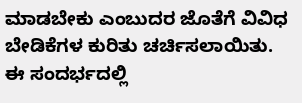ಮಾಡಬೇಕು ಎಂಬುದರ ಜೊತೆಗೆ ವಿವಿಧ ಬೇಡಿಕೆಗಳ ಕುರಿತು ಚರ್ಚಿಸಲಾಯಿತು.
ಈ ಸಂದರ್ಭದಲ್ಲಿ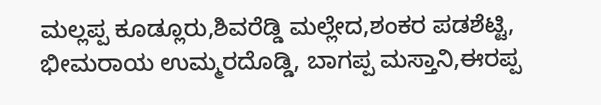ಮಲ್ಲಪ್ಪ ಕೂಡ್ಲೂರು,ಶಿವರೆಡ್ಡಿ ಮಲ್ಲೇದ,ಶಂಕರ ಪಡಶೆಟ್ಟಿ, ಭೀಮರಾಯ ಉಮ್ಮರದೊಡ್ಡಿ, ಬಾಗಪ್ಪ ಮಸ್ತಾನಿ,ಈರಪ್ಪ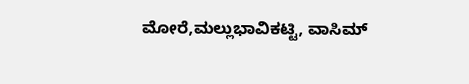ಮೋರೆ,ಮಲ್ಲುಭಾವಿಕಟ್ಟಿ, ವಾಸಿಮ್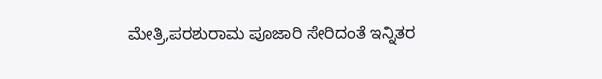ಮೇತ್ರಿ,ಪರಶುರಾಮ ಪೂಜಾರಿ ಸೇರಿದಂತೆ ಇನ್ನಿತರ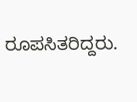ರೂಪಸಿತರಿದ್ದರು.